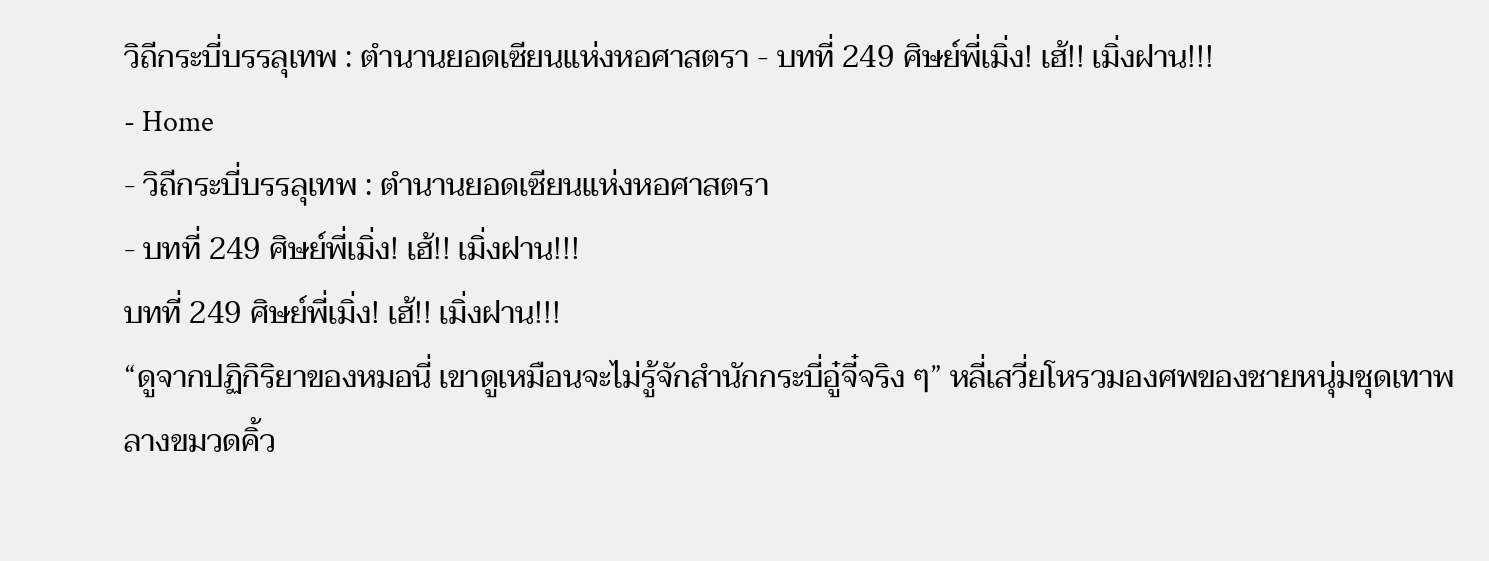วิถีกระบี่บรรลุเทพ : ตำนานยอดเซียนแห่งหอศาสตรา - บทที่ 249 ศิษย์พี่เมิ่ง! เฮ้!! เมิ่งฝาน!!!
- Home
- วิถีกระบี่บรรลุเทพ : ตำนานยอดเซียนแห่งหอศาสตรา
- บทที่ 249 ศิษย์พี่เมิ่ง! เฮ้!! เมิ่งฝาน!!!
บทที่ 249 ศิษย์พี่เมิ่ง! เฮ้!! เมิ่งฝาน!!!
“ดูจากปฏิกิริยาของหมอนี่ เขาดูเหมือนจะไม่รู้จักสำนักกระบี่อู๋จี๋จริง ๆ” หลี่เสวี่ยโหรวมองศพของชายหนุ่มชุดเทาพลางขมวดคิ้ว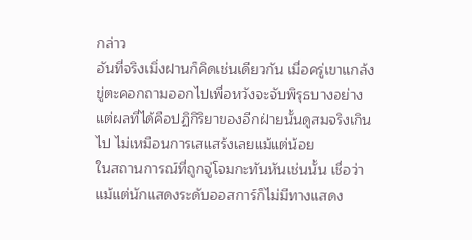กล่าว
อันที่จริงเมิ่งฝานก็คิดเช่นเดียวกัน เมื่อครู่เขาแกล้งขู่ตะคอกถามออกไปเพื่อหวังจะจับพิรุธบางอย่าง แต่ผลที่ได้คือปฏิกิริยาของอีกฝ่ายนั้นดูสมจริงเกินไป ไม่เหมือนการเสแสร้งเลยแม้แต่น้อย
ในสถานการณ์ที่ถูกจู่โจมกะทันหันเช่นนั้น เชื่อว่าแม้แต่นักแสดงระดับออสการ์ก็ไม่มีทางแสดง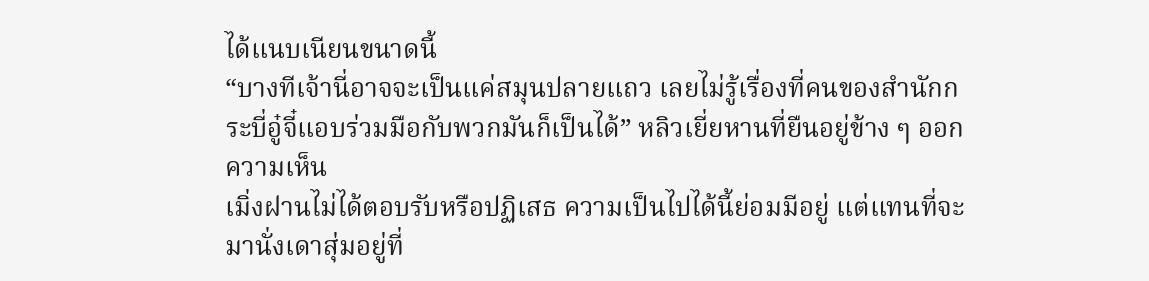ได้แนบเนียนขนาดนี้
“บางทีเจ้านี่อาจจะเป็นแค่สมุนปลายแถว เลยไม่รู้เรื่องที่คนของสำนักกระบี่อู๋จี๋แอบร่วมมือกับพวกมันก็เป็นได้” หลิวเยี่ยหานที่ยืนอยู่ข้าง ๆ ออกความเห็น
เมิ่งฝานไม่ได้ตอบรับหรือปฏิเสธ ความเป็นไปได้นี้ย่อมมีอยู่ แต่แทนที่จะมานั่งเดาสุ่มอยู่ที่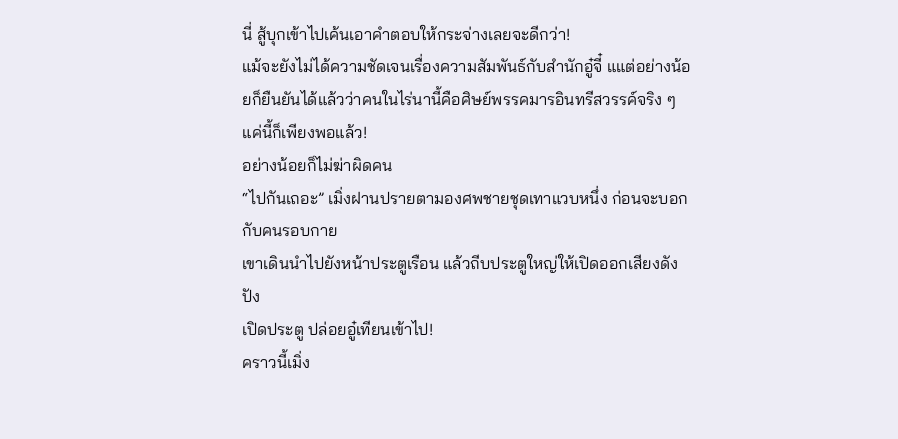นี่ สู้บุกเข้าไปเค้นเอาคำตอบให้กระจ่างเลยจะดีกว่า!
แม้จะยังไม่ได้ความชัดเจนเรื่องความสัมพันธ์กับสำนักอู๋จี๋ แแต่อย่างน้อยก็ยืนยันได้แล้วว่าคนในไร่นานี้คือศิษย์พรรคมารอินทรีสวรรค์จริง ๆ
แค่นี้ก็เพียงพอแล้ว!
อย่างน้อยก็ไม่ฆ่าผิดคน
“ไปกันเถอะ” เมิ่งฝานปรายตามองศพชายชุดเทาแวบหนึ่ง ก่อนจะบอกกับคนรอบกาย
เขาเดินนำไปยังหน้าประตูเรือน แล้วถีบประตูใหญ่ให้เปิดออกเสียงดังปัง
เปิดประตู ปล่อยอู๋เทียนเข้าไป!
คราวนี้เมิ่ง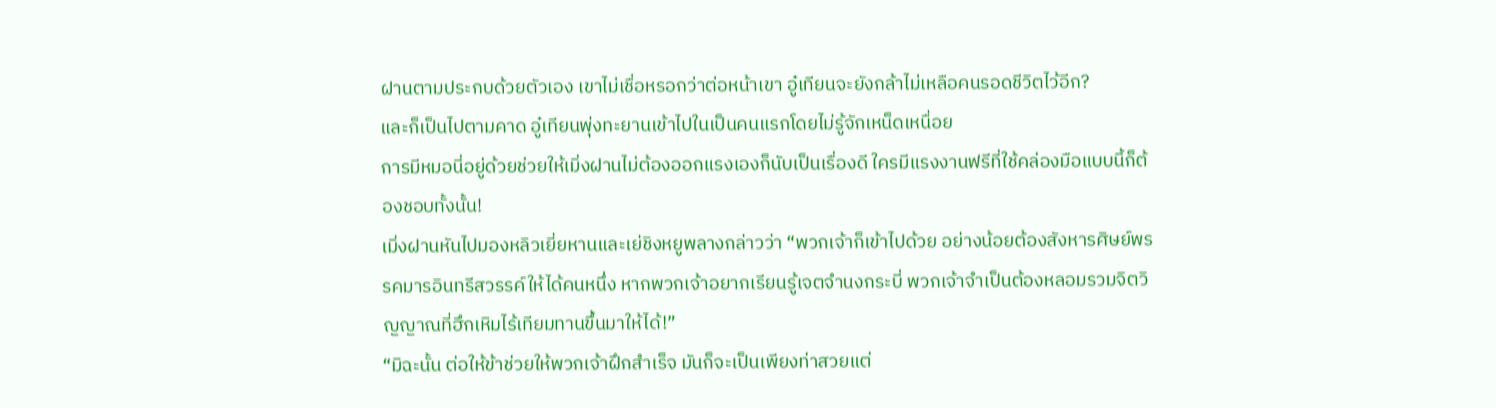ฝานตามประกบด้วยตัวเอง เขาไม่เชื่อหรอกว่าต่อหน้าเขา อู๋เทียนจะยังกล้าไม่เหลือคนรอดชีวิตไว้อีก?
และก็เป็นไปตามคาด อู๋เทียนพุ่งทะยานเข้าไปในเป็นคนแรกโดยไม่รู้จักเหน็ดเหนื่อย
การมีหมอนี่อยู่ด้วยช่วยให้เมิ่งฝานไม่ต้องออกแรงเองก็นับเป็นเรื่องดี ใครมีแรงงานฟรีที่ใช้คล่องมือแบบนี้ก็ต้องชอบทั้งนั้น!
เมิ่งฝานหันไปมองหลิวเยี่ยหานและเย่ชิงหยูพลางกล่าวว่า “พวกเจ้าก็เข้าไปด้วย อย่างน้อยต้องสังหารศิษย์พรรคมารอินทรีสวรรค์ให้ได้คนหนึ่ง หากพวกเจ้าอยากเรียนรู้เจตจำนงกระบี่ พวกเจ้าจำเป็นต้องหลอมรวมจิตวิญญาณที่ฮึกเหิมไร้เทียมทานขึ้นมาให้ได้!”
“มิฉะนั้น ต่อให้ข้าช่วยให้พวกเจ้าฝึกสำเร็จ มันก็จะเป็นเพียงท่าสวยแต่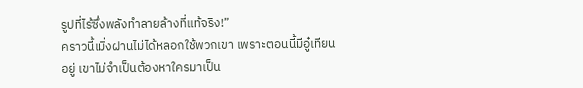รูปที่ไร้ซึ่งพลังทำลายล้างที่แท้จริง!”
คราวนี้เมิ่งฝานไม่ได้หลอกใช้พวกเขา เพราะตอนนี้มีอู๋เทียนอยู่ เขาไม่จำเป็นต้องหาใครมาเป็น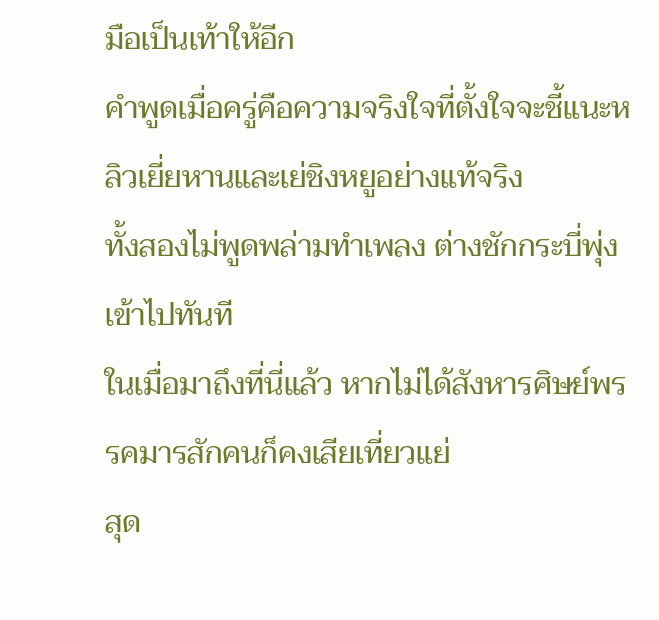มือเป็นเท้าให้อีก
คำพูดเมื่อครู่คือความจริงใจที่ตั้งใจจะชี้แนะหลิวเยี่ยหานและเย่ชิงหยูอย่างแท้จริง
ทั้งสองไม่พูดพล่ามทำเพลง ต่างชักกระบี่พุ่งเข้าไปทันที
ในเมื่อมาถึงที่นี่แล้ว หากไม่ได้สังหารศิษย์พรรคมารสักคนก็คงเสียเที่ยวแย่
สุด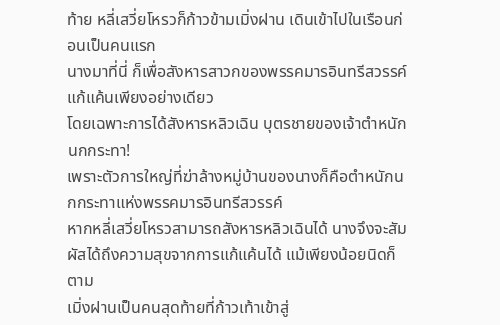ท้าย หลี่เสวี่ยโหรวก็ก้าวข้ามเมิ่งฝาน เดินเข้าไปในเรือนก่อนเป็นคนแรก
นางมาที่นี่ ก็เพื่อสังหารสาวกของพรรคมารอินทรีสวรรค์แก้แค้นเพียงอย่างเดียว
โดยเฉพาะการได้สังหารหลิวเฉิน บุตรชายของเจ้าตำหนักนกกระทา!
เพราะตัวการใหญ่ที่ฆ่าล้างหมู่บ้านของนางก็คือตำหนักนกกระทาแห่งพรรคมารอินทรีสวรรค์
หากหลี่เสวี่ยโหรวสามารถสังหารหลิวเฉินได้ นางจึงจะสัมผัสได้ถึงความสุขจากการแก้แค้นได้ แม้เพียงน้อยนิดก็ตาม
เมิ่งฝานเป็นคนสุดท้ายที่ก้าวเท้าเข้าสู่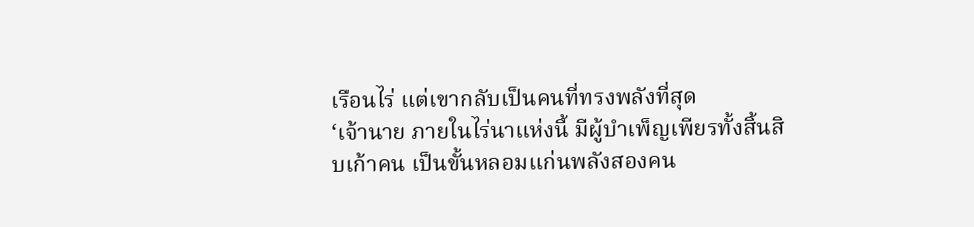เรือนไร่ แต่เขากลับเป็นคนที่ทรงพลังที่สุด
‘เจ้านาย ภายในไร่นาแห่งนี้ มีผู้บำเพ็ญเพียรทั้งสิ้นสิบเก้าคน เป็นขั้นหลอมแก่นพลังสองคน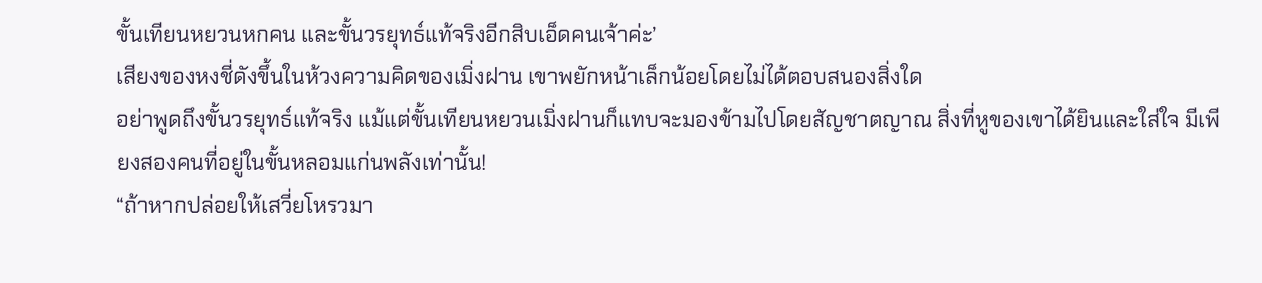ขั้นเทียนหยวนหกคน และขั้นวรยุทธ์แท้จริงอีกสิบเอ็ดคนเจ้าค่ะ’
เสียงของหงชี่ดังขึ้นในห้วงความคิดของเมิ่งฝาน เขาพยักหน้าเล็กน้อยโดยไม่ได้ตอบสนองสิ่งใด
อย่าพูดถึงขั้นวรยุทธ์แท้จริง แม้แต่ขั้นเทียนหยวนเมิ่งฝานก็แทบจะมองข้ามไปโดยสัญชาตญาณ สิ่งที่หูของเขาได้ยินและใส่ใจ มีเพียงสองคนที่อยู่ในขั้นหลอมแก่นพลังเท่านั้น!
“ถ้าหากปล่อยให้เสวี่ยโหรวมา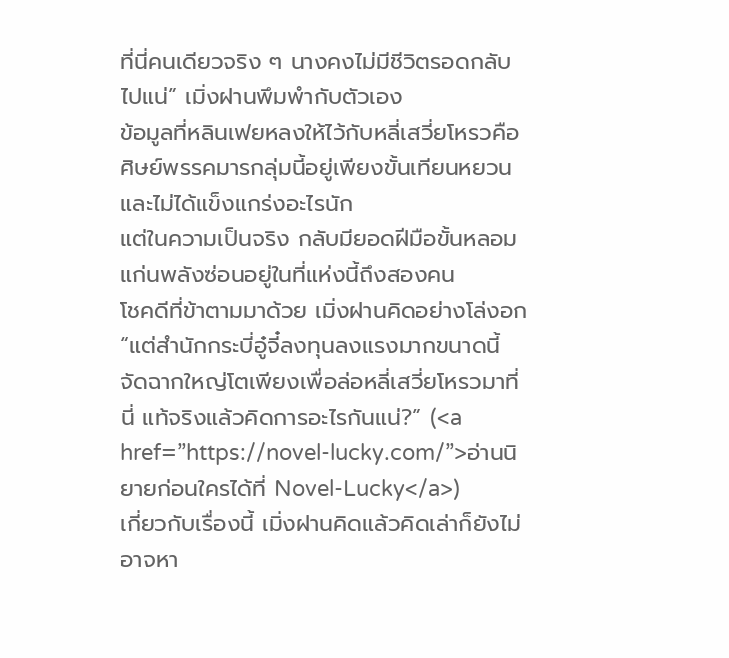ที่นี่คนเดียวจริง ๆ นางคงไม่มีชีวิตรอดกลับไปแน่” เมิ่งฝานพึมพำกับตัวเอง
ข้อมูลที่หลินเฟยหลงให้ไว้กับหลี่เสวี่ยโหรวคือ ศิษย์พรรคมารกลุ่มนี้อยู่เพียงขั้นเทียนหยวนและไม่ได้แข็งแกร่งอะไรนัก
แต่ในความเป็นจริง กลับมียอดฝีมือขั้นหลอมแก่นพลังซ่อนอยู่ในที่แห่งนี้ถึงสองคน
โชคดีที่ข้าตามมาด้วย เมิ่งฝานคิดอย่างโล่งอก
“แต่สำนักกระบี่อู๋จี๋ลงทุนลงแรงมากขนาดนี้ จัดฉากใหญ่โตเพียงเพื่อล่อหลี่เสวี่ยโหรวมาที่นี่ แท้จริงแล้วคิดการอะไรกันแน่?” (<a href=”https://novel-lucky.com/”>อ่านนิยายก่อนใครได้ที่ Novel-Lucky</a>)
เกี่ยวกับเรื่องนี้ เมิ่งฝานคิดแล้วคิดเล่าก็ยังไม่อาจหา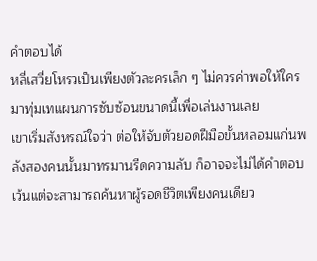คำตอบได้
หลี่เสวี่ยโหรวเป็นเพียงตัวละครเล็ก ๆ ไม่ควรค่าพอให้ใครมาทุ่มเทแผนการซับซ้อนขนาดนี้เพื่อเล่นงานเลย
เขาเริ่มสังหรณ์ใจว่า ต่อให้จับตัวยอดฝีมือขั้นหลอมแก่นพลังสองคนนั้นมาทรมานรีดความลับ ก็อาจจะไม่ได้คำตอบ
เว้นแต่จะสามารถค้นหาผู้รอดชีวิตเพียงคนเดียว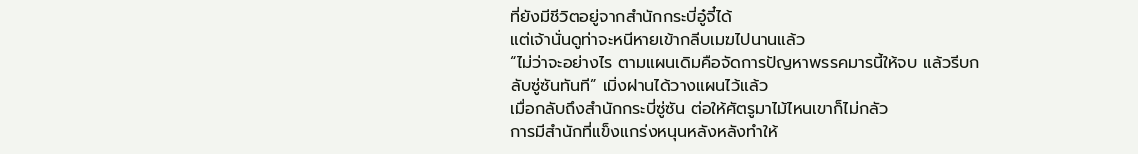ที่ยังมีชีวิตอยู่จากสำนักกระบี่อู๋จี๋ได้
แต่เจ้านั่นดูท่าจะหนีหายเข้ากลีบเมฆไปนานแล้ว
“ไม่ว่าจะอย่างไร ตามแผนเดิมคือจัดการปัญหาพรรคมารนี้ให้จบ แล้วรีบกลับซู่ซันทันที” เมิ่งฝานได้วางแผนไว้แล้ว
เมื่อกลับถึงสำนักกระบี่ซู่ซัน ต่อให้ศัตรูมาไม้ไหนเขาก็ไม่กลัว
การมีสำนักที่แข็งแกร่งหนุนหลังหลังทำให้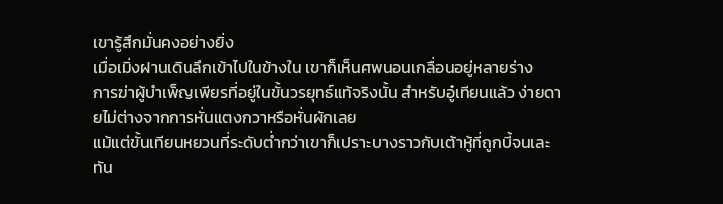เขารู้สึกมั่นคงอย่างยิ่ง
เมื่อเมิ่งฝานเดินลึกเข้าไปในข้างใน เขาก็เห็นศพนอนเกลื่อนอยู่หลายร่าง
การฆ่าผู้บำเพ็ญเพียรที่อยู่ในขั้นวรยุทธ์แท้จริงนั้น สำหรับอู๋เทียนแล้ว ง่ายดายไม่ต่างจากการหั่นแตงกวาหรือหั่นผักเลย
แม้แต่ขั้นเทียนหยวนที่ระดับต่ำกว่าเขาก็เปราะบางราวกับเต้าหู้ที่ถูกบี้จนเละ
ทัน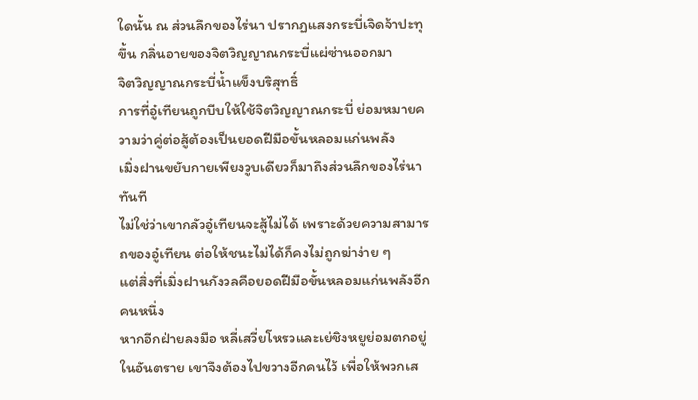ใดนั้น ณ ส่วนลึกของไร่นา ปรากฏแสงกระบี่เจิดจ้าปะทุขึ้น กลิ่นอายของจิตวิญญาณกระบี่แผ่ซ่านออกมา
จิตวิญญาณกระบี่น้ำแข็งบริสุทธิ์
การที่อู๋เทียนถูกบีบให้ใช้จิตวิญญาณกระบี่ ย่อมหมายความว่าคู่ต่อสู้ต้องเป็นยอดฝีมือขั้นหลอมแก่นพลัง
เมิ่งฝานขยับกายเพียงวูบเดียวก็มาถึงส่วนลึกของไร่นาทันที
ไม่ใช่ว่าเขากลัวอู๋เทียนจะสู้ไม่ได้ เพราะด้วยความสามารถของอู๋เทียน ต่อให้ชนะไม่ได้ก็คงไม่ถูกฆ่าง่าย ๆ
แต่สิ่งที่เมิ่งฝานกังวลคือยอดฝีมือขั้นหลอมแก่นพลังอีกคนหนึ่ง
หากอีกฝ่ายลงมือ หลี่เสวี่ยโหรวและเย่ชิงหยูย่อมตกอยู่ในอันตราย เขาจึงต้องไปขวางอีกคนไว้ เพื่อให้พวกเส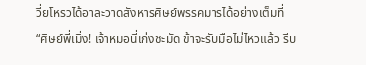วี่ยโหรวได้อาละวาดสังหารศิษย์พรรคมารได้อย่างเต็มที่
“ศิษย์พี่เมิ่ง! เจ้าหมอนี่เก่งชะมัด ข้าจะรับมือไม่ไหวแล้ว รีบ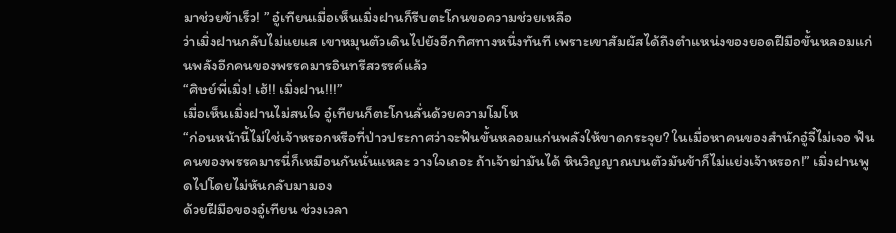มาช่วยข้าเร็ว! ” อู๋เทียนเมื่อเห็นเมิ่งฝานก็รีบตะโกนขอความช่วยเหลือ
ว่าเมิ่งฝานกลับไม่แยแส เขาหมุนตัวเดินไปยังอีกทิศทางหนึ่งทันที เพราะเขาสัมผัสได้ถึงตำแหน่งของยอดฝีมือขั้นหลอมแก่นพลังอีกคนของพรรคมารอินทรีสวรรค์แล้ว
“ศิษย์พี่เมิ่ง! เฮ้!! เมิ่งฝาน!!!”
เมื่อเห็นเมิ่งฝานไม่สนใจ อู๋เทียนก็ตะโกนลั่นด้วยความโมโห
“ก่อนหน้านี้ไม่ใช่เจ้าหรอกหรือที่ป่าวประกาศว่าจะฟันขั้นหลอมแก่นพลังให้ขาดกระจุย? ในเมื่อหาคนของสำนักอู๋จี๋ไม่เจอ ฟันคนของพรรคมารนี่ก็เหมือนกันนั่นแหละ วางใจเถอะ ถ้าเจ้าฆ่ามันได้ หินวิญญาณบนตัวมันข้าก็ไม่แย่งเจ้าหรอก!” เมิ่งฝานพูดไปโดยไม่หันกลับมามอง
ด้วยฝีมือของอู๋เทียน ช่วงเวลา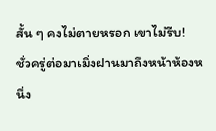สั้น ๆ คงไม่ตายหรอก เขาไม่รีบ!
ชั่วครู่ต่อมาเมิ่งฝานมาถึงหน้าห้องหนึ่ง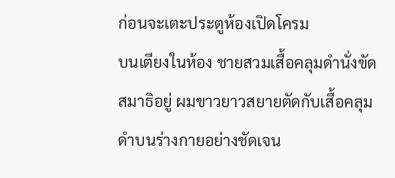ก่อนจะเตะประตูห้องเปิดโครม
บนเตียงในห้อง ชายสวมเสื้อคลุมดำนั่งขัดสมาธิอยู่ ผมขาวยาวสยายตัดกับเสื้อคลุมดำบนร่างกายอย่างชัดเจน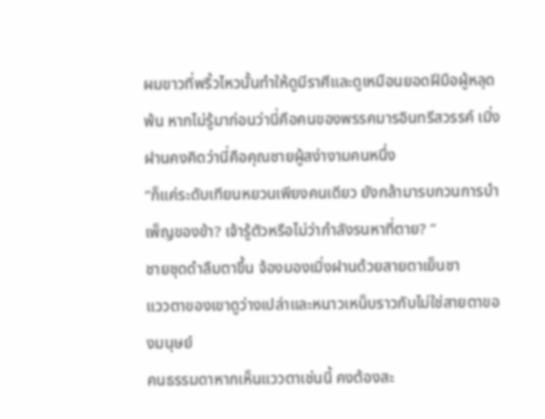ผมขาวที่พริ้วไหวนั้นทำให้ดูมีราศีและดูเหมือนยอดฝีมือผู้หลุดพ้น หากไม่รู้มาก่อนว่านี่คือคนของพรรคมารอินทรีสวรรค์ เมิ่งฝานคงคิดว่านี่คือคุณชายผู้สง่างามคนหนึ่ง
“ก็แค่ระดับเทียนหยวนเพียงคนเดียว ยังกล้ามารบกวนการบำเพ็ญของข้า? เจ้ารู้ตัวหรือไม่ว่ากำลังรนหาที่ตาย? ”
ชายชุดดำลืมตาขึ้น จ้องมองเมิ่งฝานด้วยสายตาเย็นชา
แววตาของเขาดูว่างเปล่าและหนาวเหน็บราวกับไม่ใช่สายตาของมนุษย์
คนธรรมดาหากเห็นแววตาเช่นนี้ คงต้องสะ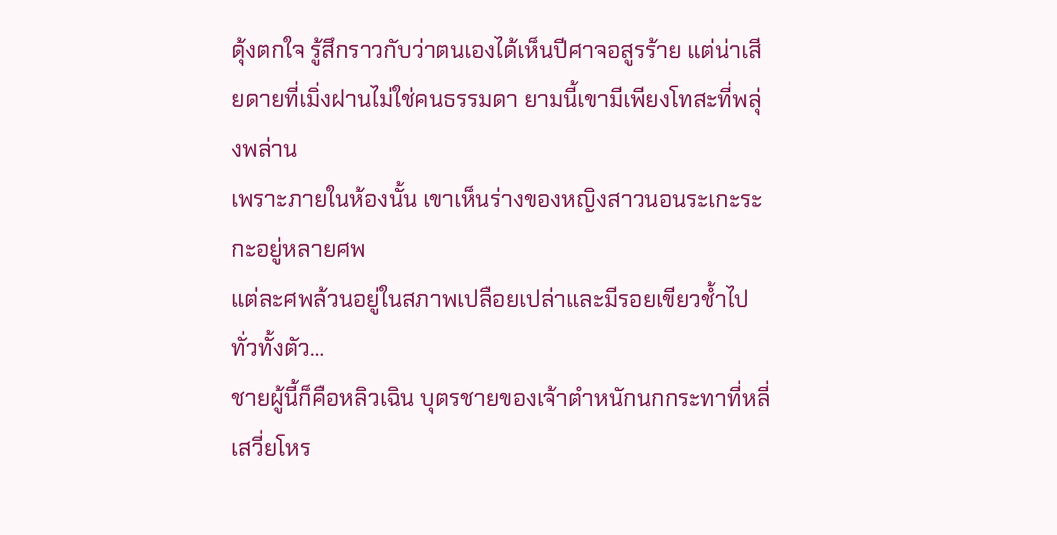ดุ้งตกใจ รู้สึกราวกับว่าตนเองได้เห็นปีศาจอสูรร้าย แต่น่าเสียดายที่เมิ่งฝานไม่ใช่คนธรรมดา ยามนี้เขามีเพียงโทสะที่พลุ่งพล่าน
เพราะภายในห้องนั้น เขาเห็นร่างของหญิงสาวนอนระเกะระกะอยู่หลายศพ
แต่ละศพล้วนอยู่ในสภาพเปลือยเปล่าและมีรอยเขียวช้ำไปทั่วทั้งตัว…
ชายผู้นี้ก็คือหลิวเฉิน บุตรชายของเจ้าตำหนักนกกระทาที่หลี่เสวี่ยโหร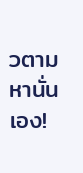วตามหานั่นเอง!